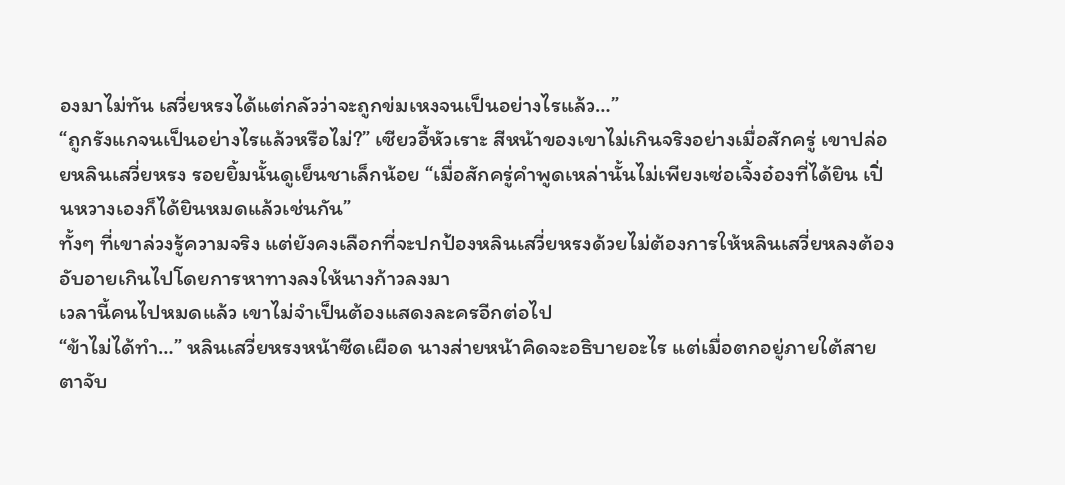องมาไม่ทัน เสวี่ยหรงได้แต่กลัวว่าจะถูกข่มเหงจนเป็นอย่างไรแล้ว…”
“ถูกรังแกจนเป็นอย่างไรแล้วหรือไม่?” เซียวอี้หัวเราะ สีหน้าของเขาไม่เกินจริงอย่างเมื่อสักครู่ เขาปล่อยหลินเสวี่ยหรง รอยยิ้มนั้นดูเย็นชาเล็กน้อย “เมื่อสักครู่คำพูดเหล่านั้นไม่เพียงเซ่อเจิ้งอ๋องที่ได้ยิน เปิ่นหวางเองก็ได้ยินหมดแล้วเช่นกัน”
ทั้งๆ ที่เขาล่วงรู้ความจริง แต่ยังคงเลือกที่จะปกป้องหลินเสวี่ยหรงด้วยไม่ต้องการให้หลินเสวี่ยหลงต้องอับอายเกินไปโดยการหาทางลงให้นางก้าวลงมา
เวลานี้คนไปหมดแล้ว เขาไม่จำเป็นต้องแสดงละครอีกต่อไป
“ข้าไม่ได้ทำ…” หลินเสวี่ยหรงหน้าซีดเผือด นางส่ายหน้าคิดจะอธิบายอะไร แต่เมื่อตกอยู่ภายใต้สายตาจับ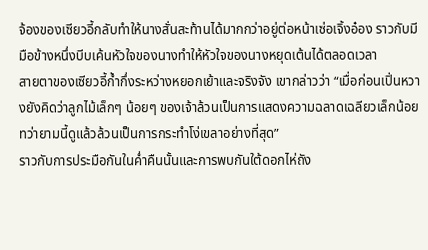จ้องของเซียวอี้กลับทำให้นางสั่นสะท้านได้มากกว่าอยู่ต่อหน้าเซ่อเจิ้งอ๋อง ราวกับมีมือข้างหนึ่งบีบเค้นหัวใจของนางทำให้หัวใจของนางหยุดเต้นได้ตลอดเวลา
สายตาของเซียวอี้ก้ำกึ่งระหว่างหยอกเย้าและจริงจัง เขากล่าวว่า “เมื่อก่อนเปิ่นหวางยังคิดว่าลูกไม้เล็กๆ น้อยๆ ของเจ้าล้วนเป็นการแสดงความฉลาดเฉลียวเล็กน้อย ทว่ายามนี้ดูแล้วล้วนเป็นการกระทำโง่เขลาอย่างที่สุด”
ราวกับการประมือกันในค่ำคืนนั้นและการพบกันใต้ดอกไห่ถัง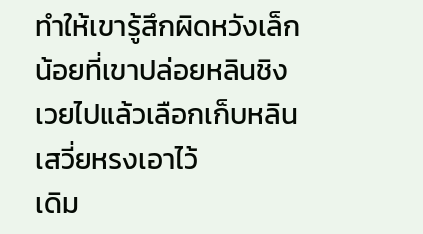ทำให้เขารู้สึกผิดหวังเล็กน้อยที่เขาปล่อยหลินชิงเวยไปแล้วเลือกเก็บหลินเสวี่ยหรงเอาไว้
เดิม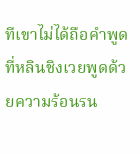ทีเขาไม่ได้ถือคำพูดที่หลินชิงเวยพูดด้วยความร้อนรน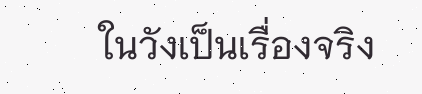ในวังเป็นเรื่องจริง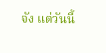จัง แต่วันนี้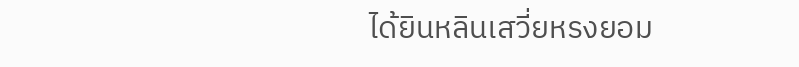ได้ยินหลินเสวี่ยหรงยอม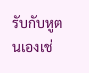รับกับหูตนเองเช่